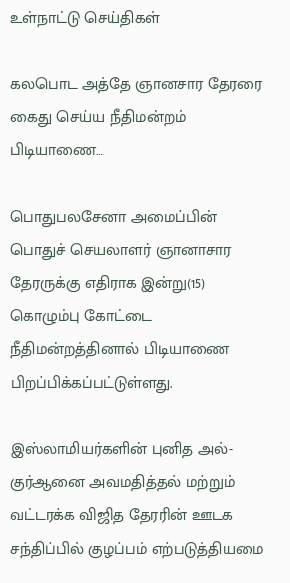உள்நாட்டு செய்திகள்

கலபொட அத்தே ஞானசார தேரரை கைது செய்ய நீதிமன்றம் பிடியாணை…

பொதுபலசேனா அமைப்பின் பொதுச் செயலாளர் ஞானாசார தேரருக்கு எதிராக இன்று(15) கொழும்பு கோட்டை நீதிமன்றத்தினால் பிடியாணை பிறப்பிக்கப்பட்டுள்ளது.

இஸ்லாமியர்களின் புனித அல்-குர்ஆனை அவமதித்தல் மற்றும் வட்டரக்க விஜித தேரரின் ஊடக சந்திப்பில் குழப்பம் எற்படுத்தியமை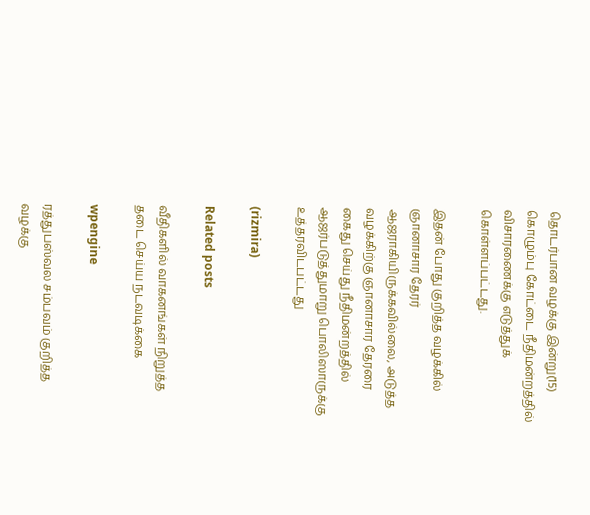தொடர்பான வழக்கு இன்று(15) கொழும்பு கோட்டை நீதிமன்றத்தில் விசாரணைக்கு எடுத்துக் கொள்ளப்பட்டது.

இதன் போது குறித்த வழக்கில் ஞானாசார தேரர் ஆஜராகியிருக்கவில்லை, அடுத்த வழக்கிற்கு ஞானாசார தேரரை கைது செய்து நீதிமன்றத்தில் ஆஜர்படுத்துமாறு பொலிஸாருக்கு உத்தரவிடபட்டது

(rizmira)

Related posts

வீதிகளில் வாகனங்கள் நிறுத்த தடை செய்ய நடவடிக்கை

wpengine

ரத்துபஸ்வல சம்பவம் குறித்த வழக்கு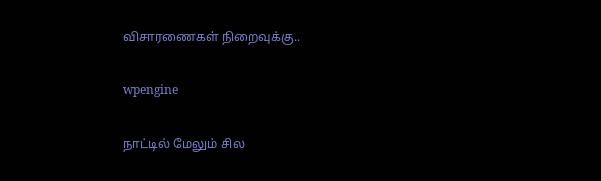விசாரணைகள் நிறைவுக்கு..

wpengine

நாட்டில் மேலும் சில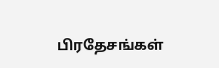பிரதேசங்கள்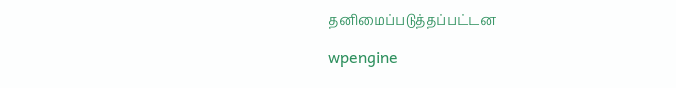தனிமைப்படுத்தப்பட்டன

wpengine